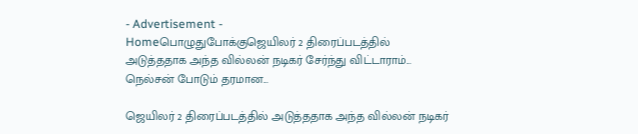- Advertisement -
Homeபொழுதுபோக்குஜெயிலர் 2 திரைப்படத்தில் அடுத்ததாக அந்த வில்லன் நடிகர் சேர்ந்து விட்டாராம்... நெல்சன் போடும் தரமான...

ஜெயிலர் 2 திரைப்படத்தில் அடுத்ததாக அந்த வில்லன் நடிகர்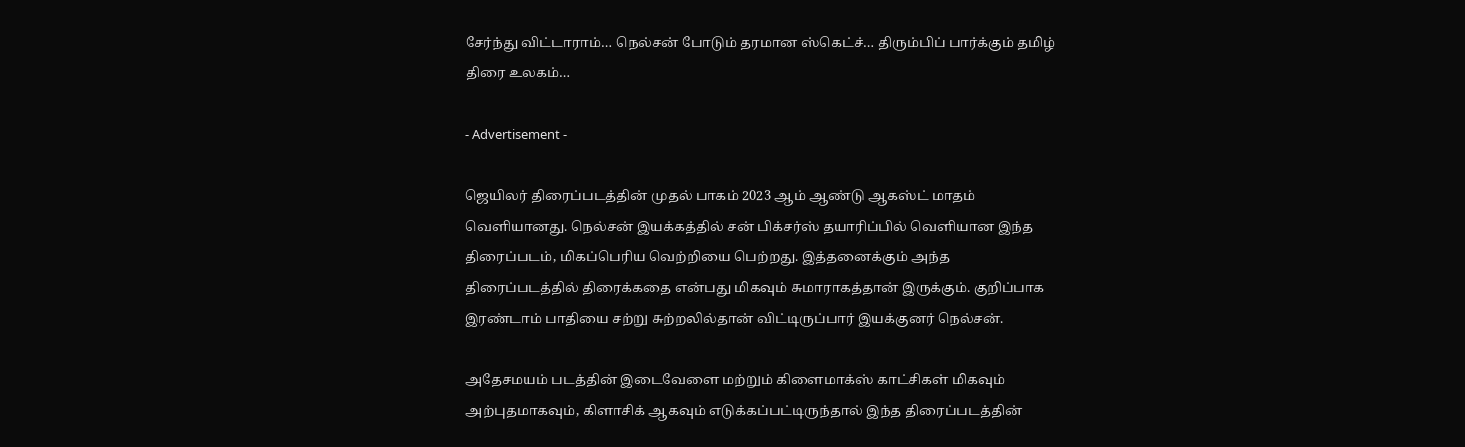சேர்ந்து விட்டாராம்… நெல்சன் போடும் தரமான ஸ்கெட்ச்… திரும்பிப் பார்க்கும் தமிழ் திரை உலகம்…

- Advertisement -

ஜெயிலர் திரைப்படத்தின் முதல் பாகம் 2023 ஆம் ஆண்டு ஆகஸ்ட் மாதம் வெளியானது. நெல்சன் இயக்கத்தில் சன் பிக்சர்ஸ் தயாரிப்பில் வெளியான இந்த திரைப்படம், மிகப்பெரிய வெற்றியை பெற்றது. இத்தனைக்கும் அந்த திரைப்படத்தில் திரைக்கதை என்பது மிகவும் சுமாராகத்தான் இருக்கும். குறிப்பாக இரண்டாம் பாதியை சற்று சுற்றலில்தான் விட்டிருப்பார் இயக்குனர் நெல்சன்.

அதேசமயம் படத்தின் இடைவேளை மற்றும் கிளைமாக்ஸ் காட்சிகள் மிகவும் அற்புதமாகவும், கிளாசிக் ஆகவும் எடுக்கப்பட்டிருந்தால் இந்த திரைப்படத்தின்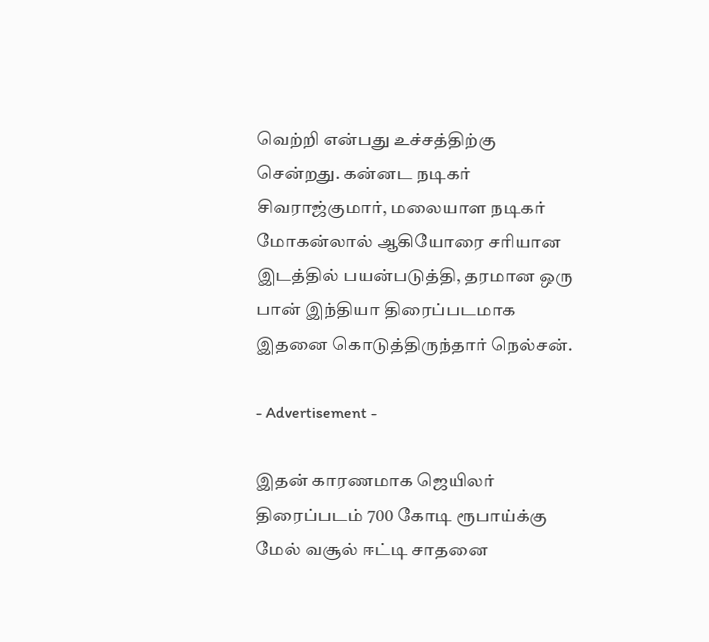வெற்றி என்பது உச்சத்திற்கு சென்றது. கன்னட நடிகர் சிவராஜ்குமார், மலையாள நடிகர் மோகன்லால் ஆகியோரை சரியான இடத்தில் பயன்படுத்தி, தரமான ஒரு பான் இந்தியா திரைப்படமாக இதனை கொடுத்திருந்தார் நெல்சன்.

- Advertisement -

இதன் காரணமாக ஜெயிலர் திரைப்படம் 700 கோடி ரூபாய்க்கு மேல் வசூல் ஈட்டி சாதனை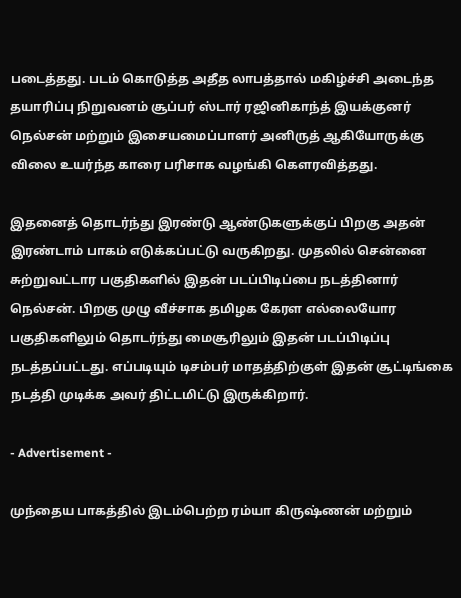படைத்தது. படம் கொடுத்த அதீத லாபத்தால் மகிழ்ச்சி அடைந்த தயாரிப்பு நிறுவனம் சூப்பர் ஸ்டார் ரஜினிகாந்த் இயக்குனர் நெல்சன் மற்றும் இசையமைப்பாளர் அனிருத் ஆகியோருக்கு விலை உயர்ந்த காரை பரிசாக வழங்கி கௌரவித்தது.

இதனைத் தொடர்ந்து இரண்டு ஆண்டுகளுக்குப் பிறகு அதன் இரண்டாம் பாகம் எடுக்கப்பட்டு வருகிறது. முதலில் சென்னை சுற்றுவட்டார பகுதிகளில் இதன் படப்பிடிப்பை நடத்தினார் நெல்சன். பிறகு முழு வீச்சாக தமிழக கேரள எல்லையோர பகுதிகளிலும் தொடர்ந்து மைசூரிலும் இதன் படப்பிடிப்பு நடத்தப்பட்டது. எப்படியும் டிசம்பர் மாதத்திற்குள் இதன் சூட்டிங்கை நடத்தி முடிக்க அவர் திட்டமிட்டு இருக்கிறார்.

- Advertisement -

முந்தைய பாகத்தில் இடம்பெற்ற ரம்யா கிருஷ்ணன் மற்றும்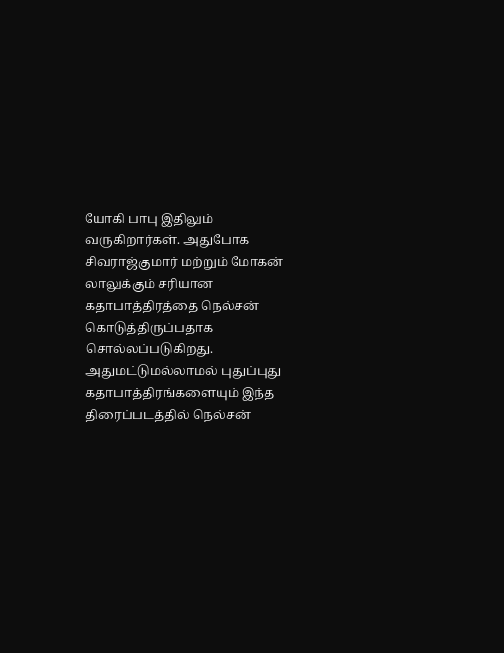யோகி பாபு இதிலும் வருகிறார்கள். அதுபோக சிவராஜ்குமார் மற்றும் மோகன் லாலுக்கும் சரியான கதாபாத்திரத்தை நெல்சன் கொடுத்திருப்பதாக சொல்லப்படுகிறது. அதுமட்டுமல்லாமல் புதுப்புது கதாபாத்திரங்களையும் இந்த திரைப்படத்தில் நெல்சன்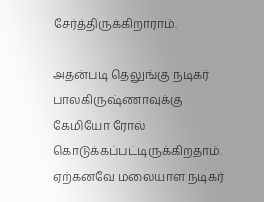சேர்த்திருக்கிறாராம்.

அதன்படி தெலுங்கு நடிகர் பாலகிருஷ்ணாவுக்கு கேமியோ ரோல் கொடுக்கப்பட்டிருக்கிறதாம். ஏற்கனவே மலையாள நடிகர்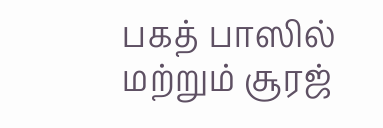பகத் பாஸில் மற்றும் சூரஜ்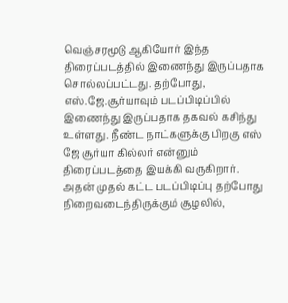வெஞ்சரமூடு ஆகியோர் இந்த திரைப்படத்தில் இணைந்து இருப்பதாக சொல்லப்பட்டது. தற்போது, எஸ்.ஜே.சூர்யாவும் படப்பிடிப்பில் இணைந்து இருப்பதாக தகவல் கசிந்து உள்ளது. நீண்ட நாட்களுக்கு பிறகு எஸ் ஜே சூர்யா கில்லர் என்னும் திரைப்படத்தை இயக்கி வருகிறார். அதன் முதல் கட்ட படப்பிடிப்பு தற்போது நிறைவடைந்திருக்கும் சூழலில்,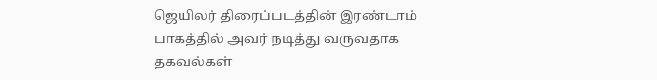ஜெயிலர் திரைப்படத்தின் இரண்டாம் பாகத்தில் அவர் நடித்து வருவதாக தகவல்கள்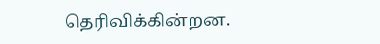தெரிவிக்கின்றன.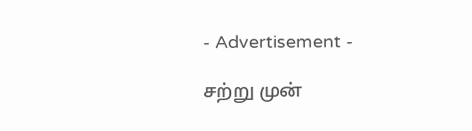- Advertisement -

சற்று முன்